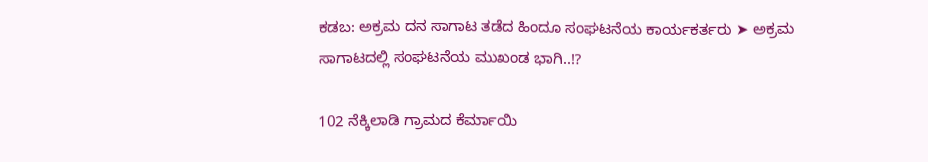ಕಡಬ: ಅಕ್ರಮ ದನ ಸಾಗಾಟ ತಡೆದ ಹಿಂದೂ ಸಂಘಟನೆಯ ಕಾರ್ಯಕರ್ತರು ➤ ಅಕ್ರಮ ಸಾಗಾಟದಲ್ಲಿ ಸಂಘಟನೆಯ ಮುಖಂಡ ಭಾಗಿ..⁉

102 ನೆಕ್ಕಿಲಾಡಿ ಗ್ರಾಮದ ಕೆರ್ಮಾಯಿ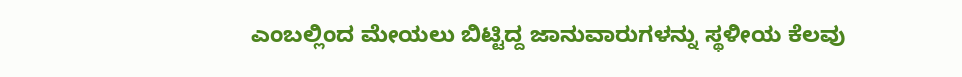ಎಂಬಲ್ಲಿಂದ ಮೇಯಲು ಬಿಟ್ಟಿದ್ದ ಜಾನುವಾರುಗಳನ್ನು ಸ್ಥಳೀಯ ಕೆಲವು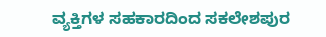ವ್ಯಕ್ತಿಗಳ ಸಹಕಾರದಿಂದ ಸಕಲೇಶಪುರ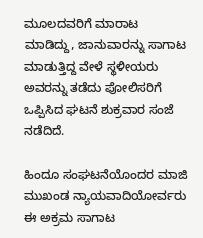ಮೂಲದವರಿಗೆ ಮಾರಾಟ ಮಾಡಿದ್ದು, ಜಾನುವಾರನ್ನು ಸಾಗಾಟ ಮಾಡುತ್ತಿದ್ದ ವೇಳೆ ಸ್ಥಳೀಯರು ಅವರನ್ನು ತಡೆದು ಪೋಲಿಸರಿಗೆ ಒಪ್ಪಿಸಿದ ಘಟನೆ ಶುಕ್ರವಾರ ಸಂಜೆ ನಡೆದಿದೆ.

ಹಿಂದೂ ಸಂಘಟನೆಯೊಂದರ ಮಾಜಿ ಮುಖಂಡ ನ್ಯಾಯವಾದಿಯೋರ್ವರು ಈ ಅಕ್ರಮ ಸಾಗಾಟ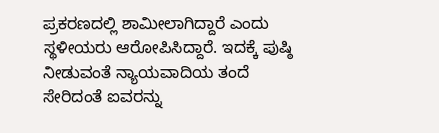ಪ್ರಕರಣದಲ್ಲಿ ಶಾಮೀಲಾಗಿದ್ದಾರೆ ಎಂದು ಸ್ಥಳೀಯರು ಆರೋಪಿಸಿದ್ದಾರೆ. ಇದಕ್ಕೆ ಪುಷ್ಠಿ ನೀಡುವಂತೆ ನ್ಯಾಯವಾದಿಯ ತಂದೆ ಸೇರಿದಂತೆ ಐವರನ್ನು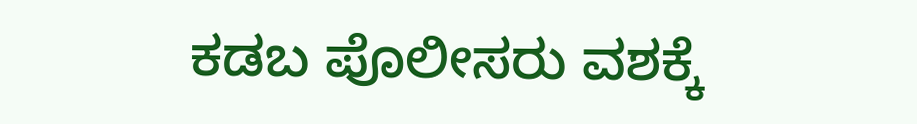ಕಡಬ ಪೊಲೀಸರು ವಶಕ್ಕೆ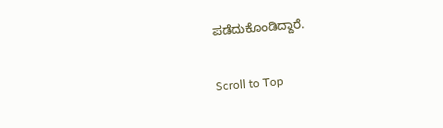ಪಡೆದುಕೊಂಡಿದ್ದಾರೆ.

Scroll to Top